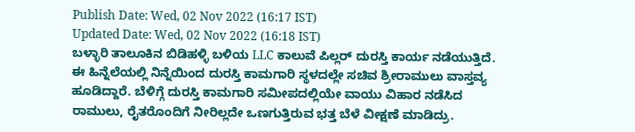Publish Date: Wed, 02 Nov 2022 (16:17 IST)
Updated Date: Wed, 02 Nov 2022 (16:18 IST)
ಬಳ್ಳಾರಿ ತಾಲೂಕಿನ ಬಿಡಿಹಳ್ಳಿ ಬಳಿಯ LLC ಕಾಲುವೆ ಪಿಲ್ಲರ್ ದುರಸ್ತಿ ಕಾರ್ಯ ನಡೆಯುತ್ತಿದೆ. ಈ ಹಿನ್ನೆಲೆಯಲ್ಲಿ ನಿನ್ನೆಯಿಂದ ದುರಸ್ತಿ ಕಾಮಗಾರಿ ಸ್ಥಳದಲ್ಲೇ ಸಚಿವ ಶ್ರೀರಾಮುಲು ವಾಸ್ತವ್ಯ ಹೂಡಿದ್ದಾರೆ. ಬೆಳಿಗ್ಗೆ ದುರಸ್ತಿ ಕಾಮಗಾರಿ ಸಮೀಪದಲ್ಲಿಯೇ ವಾಯು ವಿಹಾರ ನಡೆಸಿದ ರಾಮುಲು, ರೈತರೊಂದಿಗೆ ನೀರಿಲ್ಲದೇ ಒಣಗುತ್ತಿರುವ ಭತ್ತ ಬೆಳೆ ವೀಕ್ಷಣೆ ಮಾಡಿದ್ರು.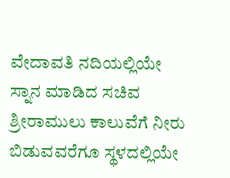ವೇದಾವತಿ ನದಿಯಲ್ಲಿಯೇ ಸ್ನಾನ ಮಾಡಿದ ಸಚಿವ ಶ್ರೀರಾಮುಲು ಕಾಲುವೆಗೆ ನೀರು ಬಿಡುವವರೆಗೂ ಸ್ಥಳದಲ್ಲಿಯೇ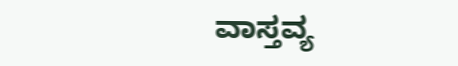ವಾಸ್ತವ್ಯ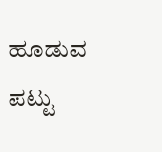ಹೂಡುವ ಪಟ್ಟು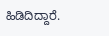ಹಿಡಿದಿದ್ದಾರೆ.